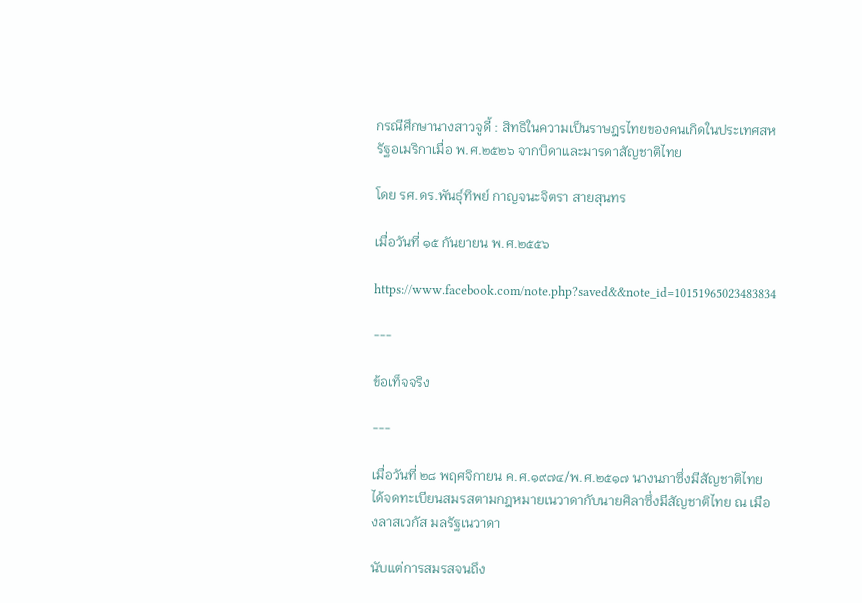กรณีศึกษานางสาวจูดี้ : สิทธิในความเป็นราษฎรไทยของคนเกิดในประเทศสหรัฐอเมริกาเมื่อ พ.ศ.๒๕๒๖ จากบิดาและมารดาสัญชาติไทย

โดย รศ.ดร.พันธุ์ทิพย์ กาญจนะจิตรา สายสุนทร

เมื่อวันที่ ๑๕ กันยายน พ.ศ.๒๕๕๖

https://www.facebook.com/note.php?saved&&note_id=10151965023483834

---

ข้อเท็จจริง

---

เมื่อวันที่ ๒๘ พฤศจิกายน ค.ศ.๑๙๗๔/พ.ศ.๒๕๑๗ นางนภาซึ่งมีสัญชาติไทย ได้จดทะเบียนสมรสตามกฎหมายเนวาดากับนายศิลาซึ่งมีสัญชาติไทย ณ เมืองลาสเวกัส มลรัฐเนวาดา

นับแต่การสมรสจนถึง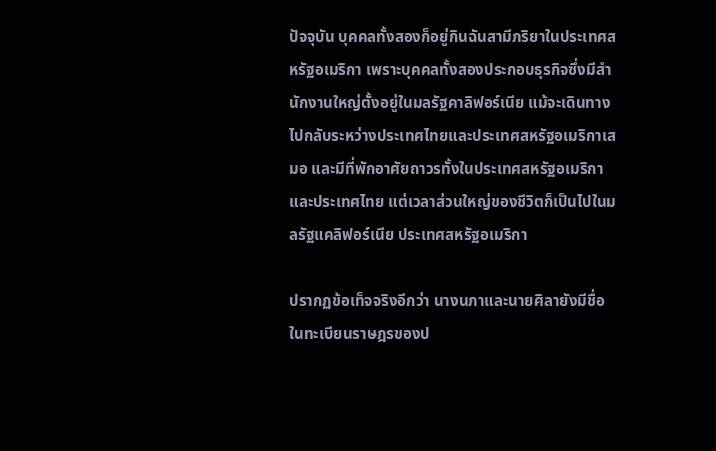ปัจจุบัน บุคคลทั้งสองก็อยู่กินฉันสามีภริยาในประเทศสหรัฐอเมริกา เพราะบุคคลทั้งสองประกอบธุรกิจซึ่งมีสำนักงานใหญ่ตั้งอยู่ในมลรัฐคาลิฟอร์เนีย แม้จะเดินทางไปกลับระหว่างประเทศไทยและประเทศสหรัฐอเมริกาเสมอ และมีที่พักอาศัยถาวรทั้งในประเทศสหรัฐอเมริกาและประเทศไทย แต่เวลาส่วนใหญ่ของชีวิตก็เป็นไปในมลรัฐแคลิฟอร์เนีย ประเทศสหรัฐอเมริกา

ปรากฏข้อเท็จจริงอีกว่า นางนภาและนายศิลายังมีชื่อในทะเบียนราษฎรของป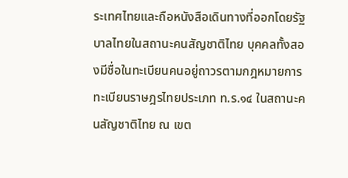ระเทศไทยและถือหนังสือเดินทางที่ออกโดยรัฐบาลไทยในสถานะคนสัญชาติไทย บุคคลทั้งสองมีชื่อในทะเบียนคนอยู่ถาวรตามกฎหมายการทะเบียนราษฎรไทยประเภท ท.ร.๑๔ ในสถานะคนสัญชาติไทย ณ เขต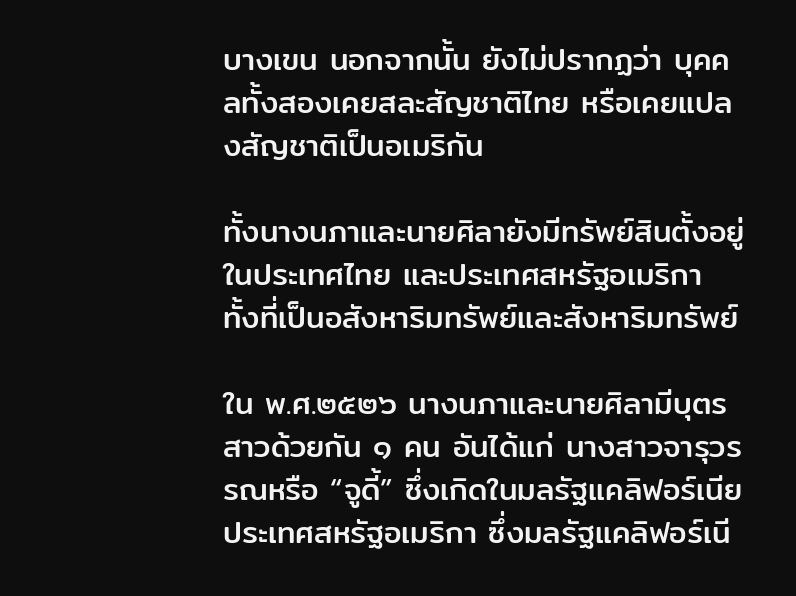บางเขน นอกจากนั้น ยังไม่ปรากฏว่า บุคคลทั้งสองเคยสละสัญชาติไทย หรือเคยแปลงสัญชาติเป็นอเมริกัน

ทั้งนางนภาและนายศิลายังมีทรัพย์สินตั้งอยู่ในประเทศไทย และประเทศสหรัฐอเมริกา ทั้งที่เป็นอสังหาริมทรัพย์และสังหาริมทรัพย์

ใน พ.ศ.๒๕๒๖ นางนภาและนายศิลามีบุตรสาวด้วยกัน ๑ คน อันได้แก่ นางสาวจารุวรรณหรือ “จูดี้” ซึ่งเกิดในมลรัฐแคลิฟอร์เนียประเทศสหรัฐอเมริกา ซึ่งมลรัฐแคลิฟอร์เนี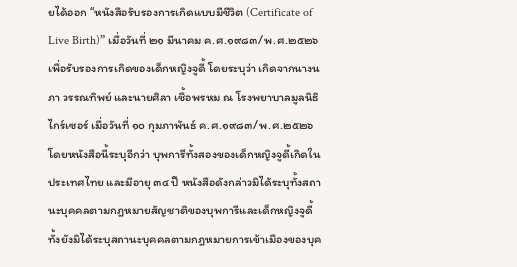ยได้ออก “หนังสือรับรองการเกิดแบบมีชีวิต (Certificate of Live Birth)” เมื่อวันที่ ๒๑ มีนาคม ค.ศ.๑๙๘๓/พ.ศ.๒๕๒๖ เพื่อรับรองการเกิดของเด็กหญิงจูดี้ โดยระบุว่า เกิดจากนางนภา วรรณทิพย์ และนายศิลา เชื้อพรหม ณ โรงพยาบาลมูลนิธิไกร์เซอร์ เมื่อวันที่ ๑๐ กุมภาพันธ์ ค.ศ.๑๙๘๓/พ.ศ.๒๕๒๖ โดยหนังสือนี้ระบุอีกว่า บุพการีทั้งสองของเด็กหญิงจูดี้เกิดในประเทศไทย และมีอายุ ๓๔ ปี หนังสือดังกล่าวมิได้ระบุทั้งสถานะบุคคลตามกฎหมายสัญชาติของบุพการีและเด็กหญิงจูดี้ ทั้งยังมิได้ระบุสถานะบุคคลตามกฎหมายการเข้าเมืองของบุค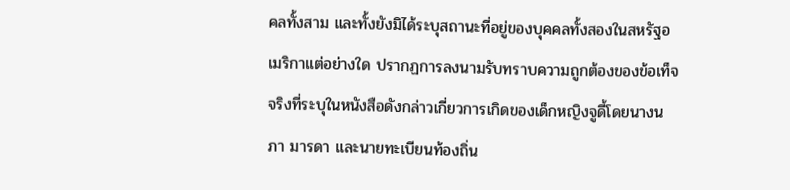คลทั้งสาม และทั้งยังมิได้ระบุสถานะที่อยู่ของบุคคลทั้งสองในสหรัฐอเมริกาแต่อย่างใด ปรากฏการลงนามรับทราบความถูกต้องของข้อเท็จจริงที่ระบุในหนังสือดังกล่าวเกี่ยวการเกิดของเด็กหญิงจูดี้โดยนางนภา มารดา และนายทะเบียนท้องถิ่น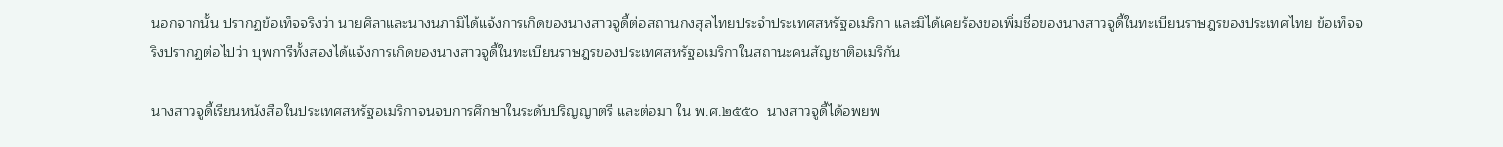นอกจากนั้น ปรากฏข้อเท็จจริงว่า นายศิลาและนางนภามิได้แจ้งการเกิดของนางสาวจูดี้ต่อสถานกงสุลไทยประจำประเทศสหรัฐอเมริกา และมิได้เคยร้องขอเพิ่มชื่อของนางสาวจูดี้ในทะเบียนราษฎรของประเทศไทย ข้อเท็จจริงปรากฏต่อไปว่า บุพการีทั้งสองได้แจ้งการเกิดของนางสาวจูดี้ในทะเบียนราษฎรของประเทศสหรัฐอเมริกาในสถานะคนสัญชาติอเมริกัน

นางสาวจูดี้เรียนหนังสือในประเทศสหรัฐอเมริกาจนจบการศึกษาในระดับปริญญาตรี และต่อมา ใน พ.ศ.๒๕๕๐  นางสาวจูดี้ได้อพยพ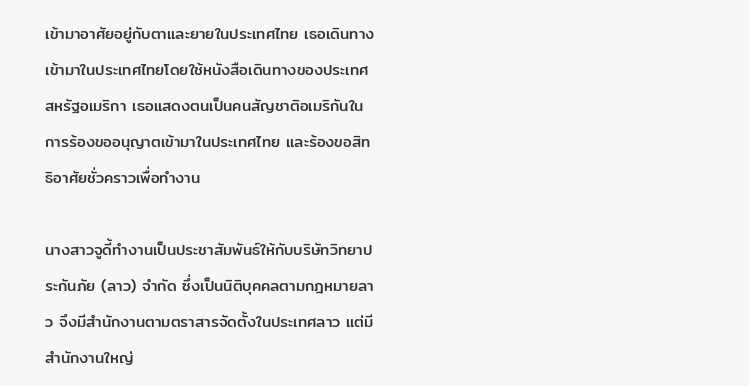เข้ามาอาศัยอยู่กับตาและยายในประเทศไทย เธอเดินทางเข้ามาในประเทศไทยโดยใช้หนังสือเดินทางของประเทศสหรัฐอเมริกา เธอแสดงตนเป็นคนสัญชาติอเมริกันในการร้องขออนุญาตเข้ามาในประเทศไทย และร้องขอสิทธิอาศัยชั่วคราวเพื่อทำงาน

นางสาวจูดี้ทำงานเป็นประชาสัมพันธ์ให้กับบริษัทวิทยาประกันภัย (ลาว) จำกัด ซึ่งเป็นนิติบุคคลตามกฎหมายลาว จึงมีสำนักงานตามตราสารจัดตั้งในประเทศลาว แต่มีสำนักงานใหญ่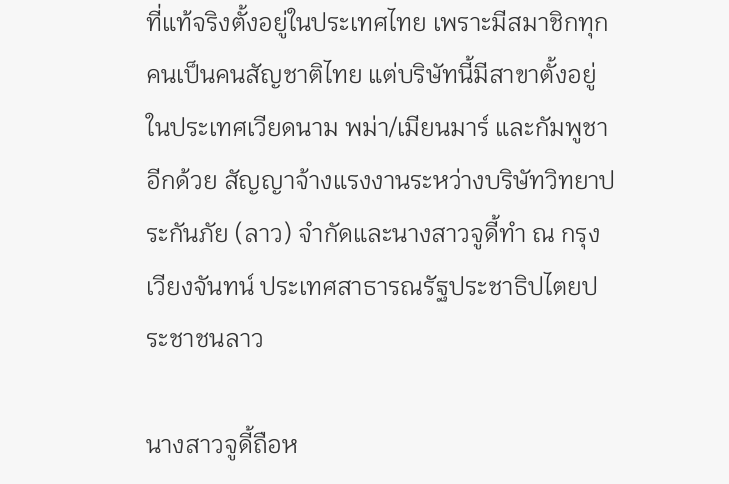ที่แท้จริงตั้งอยู่ในประเทศไทย เพราะมีสมาชิกทุกคนเป็นคนสัญชาติไทย แต่บริษัทนี้มีสาขาตั้งอยู่ในประเทศเวียดนาม พม่า/เมียนมาร์ และกัมพูชาอีกด้วย สัญญาจ้างแรงงานระหว่างบริษัทวิทยาประกันภัย (ลาว) จำกัดและนางสาวจูดี้ทำ ณ กรุงเวียงจันทน์ ประเทศสาธารณรัฐประชาธิปไตยประชาชนลาว

นางสาวจูดี้ถือห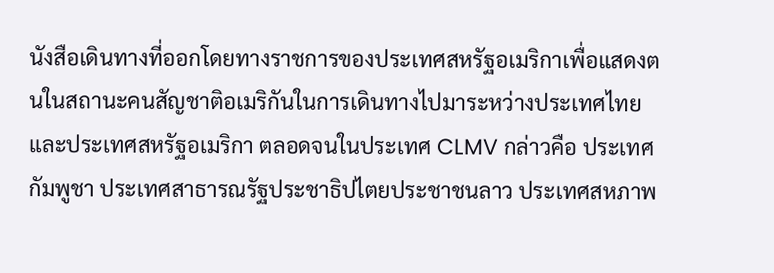นังสือเดินทางที่ออกโดยทางราชการของประเทศสหรัฐอเมริกาเพื่อแสดงตนในสถานะคนสัญชาติอเมริกันในการเดินทางไปมาระหว่างประเทศไทยและประเทศสหรัฐอเมริกา ตลอดจนในประเทศ CLMV กล่าวคือ ประเทศกัมพูชา ประเทศสาธารณรัฐประชาธิปไตยประชาชนลาว ประเทศสหภาพ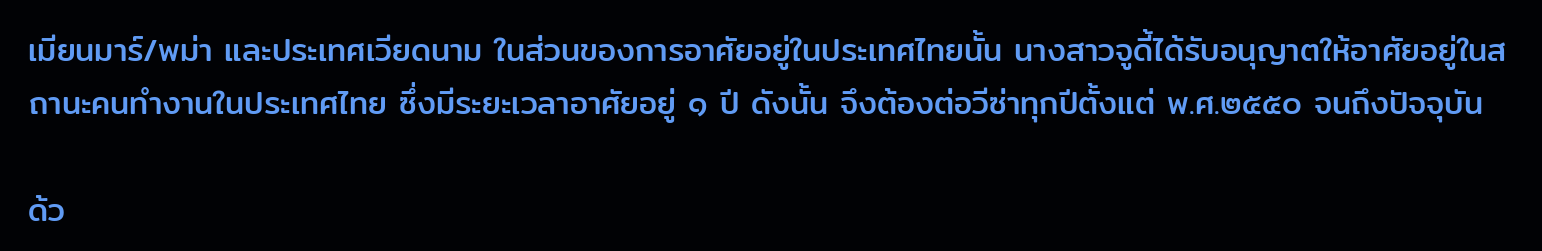เมียนมาร์/พม่า และประเทศเวียดนาม ในส่วนของการอาศัยอยู่ในประเทศไทยนั้น นางสาวจูดี้ได้รับอนุญาตให้อาศัยอยู่ในสถานะคนทำงานในประเทศไทย ซึ่งมีระยะเวลาอาศัยอยู่ ๑ ปี ดังนั้น จึงต้องต่อวีซ่าทุกปีตั้งแต่ พ.ศ.๒๕๕๐ จนถึงปัจจุบัน

ด้ว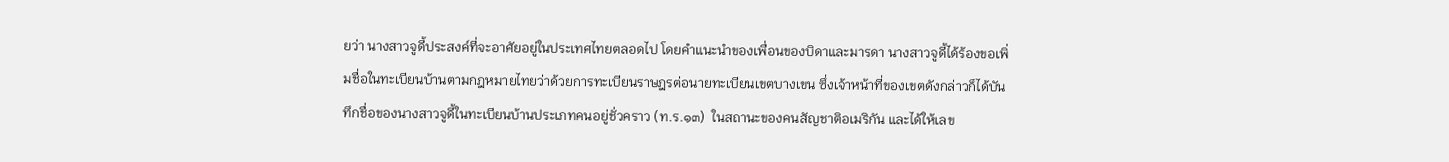ยว่า นางสาวจูดี้ประสงค์ที่จะอาศัยอยู่ในประเทศไทยตลอดไป โดยคำแนะนำของเพื่อนของบิดาและมารดา นางสาวจูดี้ได้ร้องขอเพิ่มชื่อในทะเบียนบ้านตามกฎหมายไทยว่าด้วยการทะเบียนราษฎรต่อนายทะเบียนเขตบางเขน ซึ่งเจ้าหน้าที่ของเขตดังกล่าวก็ได้บันทึกชื่อของนางสาวจูดี้ในทะเบียนบ้านประเภทคนอยู่ชั่วคราว (ท.ร.๑๓)  ในสถานะของคนสัญชาติอเมริกัน และได้ให้เลข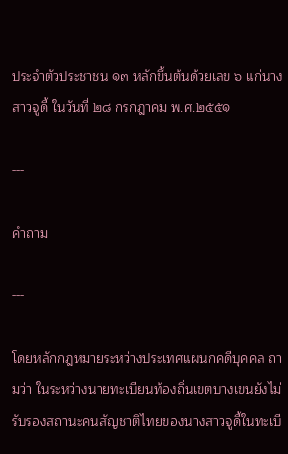ประจำตัวประชาชน ๑๓ หลักขึ้นต้นด้วยเลข ๖ แก่นางสาวจูดี้ ในวันที่ ๒๘ กรกฎาคม พ.ศ.๒๕๕๑

---

คำถาม

---

โดยหลักกฎหมายระหว่างประเทศแผนกคดีบุคคล ถามว่า ในระหว่างนายทะเบียนท้องถิ่นเขตบางเขนยังไม่รับรองสถานะคนสัญชาติไทยของนางสาวจูดี้ในทะเบี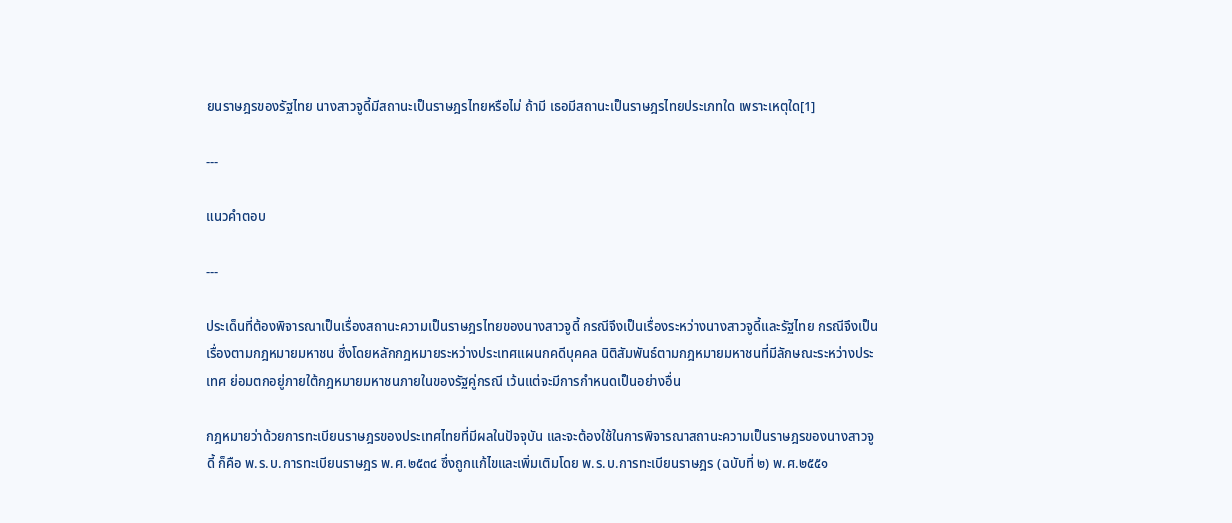ยนราษฎรของรัฐไทย นางสาวจูดี้มีสถานะเป็นราษฎรไทยหรือไม่ ถ้ามี เธอมีสถานะเป็นราษฎรไทยประเภทใด เพราะเหตุใด[1]

---

แนวคำตอบ

---

ประเด็นที่ต้องพิจารณาเป็นเรื่องสถานะความเป็นราษฎรไทยของนางสาวจูดี้ กรณีจึงเป็นเรื่องระหว่างนางสาวจูดี้และรัฐไทย กรณีจึงเป็นเรื่องตามกฎหมายมหาชน ซึ่งโดยหลักกฎหมายระหว่างประเทศแผนกคดีบุคคล นิติสัมพันธ์ตามกฎหมายมหาชนที่มีลักษณะระหว่างประเทศ ย่อมตกอยู่ภายใต้กฎหมายมหาชนภายในของรัฐคู่กรณี เว้นแต่จะมีการกำหนดเป็นอย่างอื่น

กฎหมายว่าด้วยการทะเบียนราษฎรของประเทศไทยที่มีผลในปัจจุบัน และจะต้องใช้ในการพิจารณาสถานะความเป็นราษฎรของนางสาวจูดี้ ก็คือ พ.ร.บ.การทะเบียนราษฎร พ.ศ.๒๕๓๔ ซึ่งถูกแก้ไขและเพิ่มเติมโดย พ.ร.บ.การทะเบียนราษฎร (ฉบับที่ ๒) พ.ศ.๒๕๕๑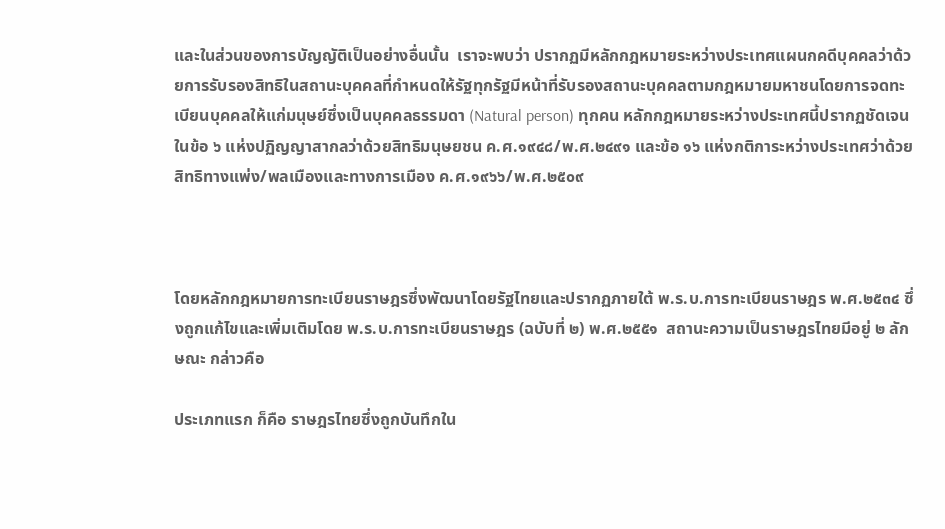และในส่วนของการบัญญัติเป็นอย่างอื่นนั้น  เราจะพบว่า ปรากฏมีหลักกฎหมายระหว่างประเทศแผนกคดีบุคคลว่าด้วยการรับรองสิทธิในสถานะบุคคลที่กำหนดให้รัฐทุกรัฐมีหน้าที่รับรองสถานะบุคคลตามกฎหมายมหาชนโดยการจดทะเบียนบุคคลให้แก่มนุษย์ซึ่งเป็นบุคคลธรรมดา (Natural person) ทุกคน หลักกฎหมายระหว่างประเทศนี้ปรากฏชัดเจนในข้อ ๖ แห่งปฏิญญาสากลว่าด้วยสิทธิมนุษยชน ค.ศ.๑๙๔๘/พ.ศ.๒๔๙๑ และข้อ ๑๖ แห่งกติการะหว่างประเทศว่าด้วยสิทธิทางแพ่ง/พลเมืองและทางการเมือง ค.ศ.๑๙๖๖/พ.ศ.๒๕๐๙



โดยหลักกฎหมายการทะเบียนราษฎรซึ่งพัฒนาโดยรัฐไทยและปรากฏภายใต้ พ.ร.บ.การทะเบียนราษฎร พ.ศ.๒๕๓๔ ซึ่งถูกแก้ไขและเพิ่มเติมโดย พ.ร.บ.การทะเบียนราษฎร (ฉบับที่ ๒) พ.ศ.๒๕๕๑  สถานะความเป็นราษฎรไทยมีอยู่ ๒ ลักษณะ กล่าวคือ

ประเภทแรก ก็คือ ราษฎรไทยซึ่งถูกบันทึกใน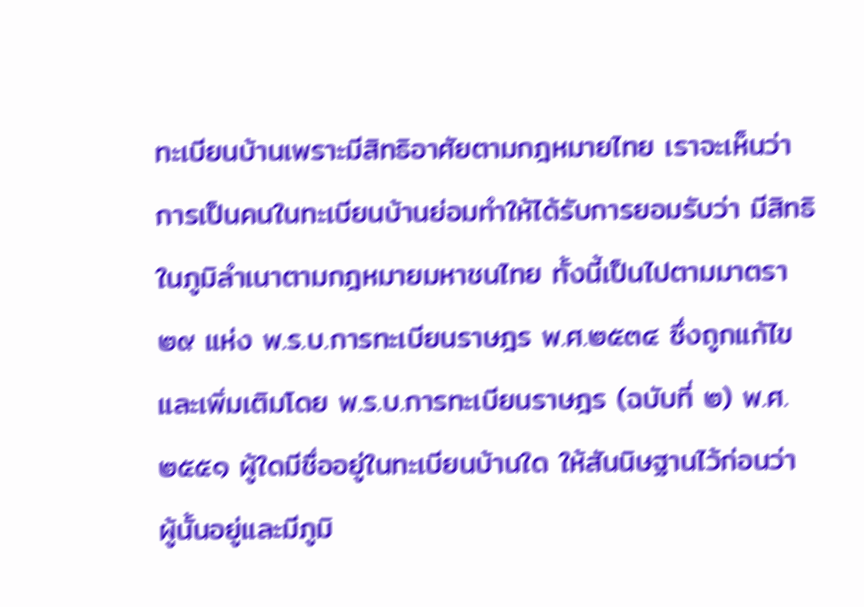ทะเบียนบ้านเพราะมีสิทธิอาศัยตามกฎหมายไทย เราจะเห็นว่า การเป็นคนในทะเบียนบ้านย่อมทำให้ได้รับการยอมรับว่า มีสิทธิในภูมิลำเนาตามกฎหมายมหาชนไทย ทั้งนี้เป็นไปตามมาตรา ๒๙ แห่ง พ.ร.บ.การทะเบียนราษฎร พ.ศ.๒๕๓๔ ซึ่งถูกแก้ไขและเพิ่มเติมโดย พ.ร.บ.การทะเบียนราษฎร (ฉบับที่ ๒) พ.ศ.๒๕๕๑ ผู้ใดมีชื่ออยู่ในทะเบียนบ้านใด ให้สันนิษฐานไว้ก่อนว่า ผู้นั้นอยู่และมีภูมิ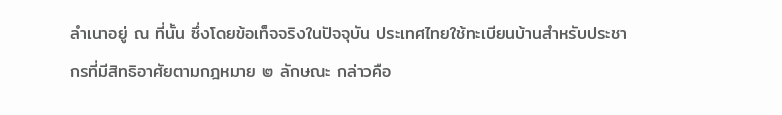ลำเนาอยู่ ณ ที่นั้น ซึ่งโดยข้อเท็จจริงในปัจจุบัน ประเทศไทยใช้ทะเบียนบ้านสำหรับประชากรที่มีสิทธิอาศัยตามกฎหมาย ๒ ลักษณะ กล่าวคือ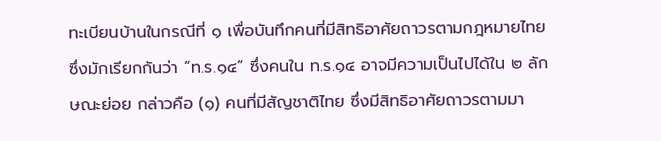ทะเบียนบ้านในกรณีที่ ๑ เพื่อบันทึกคนที่มีสิทธิอาศัยถาวรตามกฎหมายไทย ซึ่งมักเรียกกันว่า “ท.ร.๑๔” ซึ่งคนใน ท.ร.๑๔ อาจมีความเป็นไปได้ใน ๒ ลักษณะย่อย กล่าวคือ (๑) คนที่มีสัญชาติไทย ซึ่งมีสิทธิอาศัยถาวรตามมา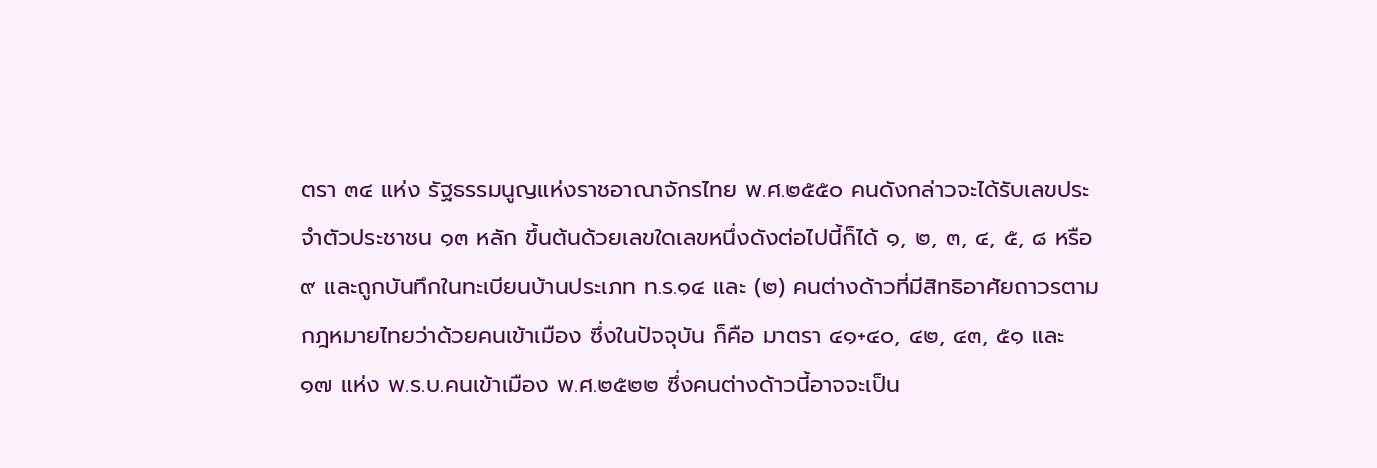ตรา ๓๔ แห่ง รัฐธรรมนูญแห่งราชอาณาจักรไทย พ.ศ.๒๕๕๐ คนดังกล่าวจะได้รับเลขประจำตัวประชาชน ๑๓ หลัก ขึ้นต้นด้วยเลขใดเลขหนึ่งดังต่อไปนี้ก็ได้ ๑, ๒, ๓, ๔, ๕, ๘ หรือ ๙ และถูกบันทึกในทะเบียนบ้านประเภท ท.ร.๑๔ และ (๒) คนต่างด้าวที่มีสิทธิอาศัยถาวรตามกฎหมายไทยว่าด้วยคนเข้าเมือง ซึ่งในปัจจุบัน ก็คือ มาตรา ๔๑+๔๐, ๔๒, ๔๓, ๕๑ และ ๑๗ แห่ง พ.ร.บ.คนเข้าเมือง พ.ศ.๒๕๒๒ ซึ่งคนต่างด้าวนี้อาจจะเป็น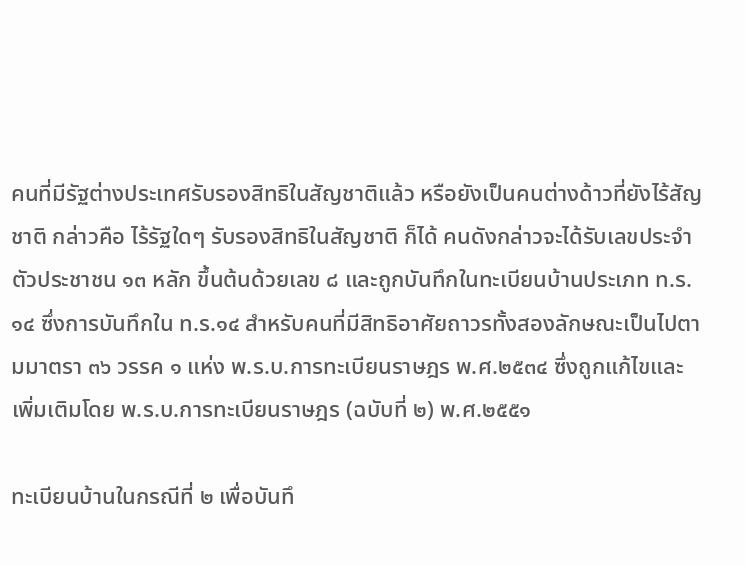คนที่มีรัฐต่างประเทศรับรองสิทธิในสัญชาติแล้ว หรือยังเป็นคนต่างด้าวที่ยังไร้สัญชาติ กล่าวคือ ไร้รัฐใดๆ รับรองสิทธิในสัญชาติ ก็ได้ คนดังกล่าวจะได้รับเลขประจำตัวประชาชน ๑๓ หลัก ขึ้นต้นด้วยเลข ๘ และถูกบันทึกในทะเบียนบ้านประเภท ท.ร.๑๔ ซึ่งการบันทึกใน ท.ร.๑๔ สำหรับคนที่มีสิทธิอาศัยถาวรทั้งสองลักษณะเป็นไปตามมาตรา ๓๖ วรรค ๑ แห่ง พ.ร.บ.การทะเบียนราษฎร พ.ศ.๒๕๓๔ ซึ่งถูกแก้ไขและเพิ่มเติมโดย พ.ร.บ.การทะเบียนราษฎร (ฉบับที่ ๒) พ.ศ.๒๕๕๑

ทะเบียนบ้านในกรณีที่ ๒ เพื่อบันทึ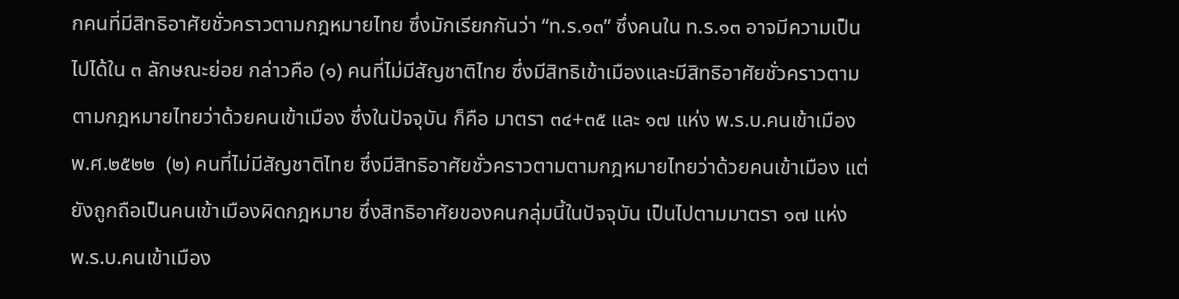กคนที่มีสิทธิอาศัยชั่วคราวตามกฎหมายไทย ซึ่งมักเรียกกันว่า “ท.ร.๑๓” ซึ่งคนใน ท.ร.๑๓ อาจมีความเป็นไปได้ใน ๓ ลักษณะย่อย กล่าวคือ (๑) คนที่ไม่มีสัญชาติไทย ซึ่งมีสิทธิเข้าเมืองและมีสิทธิอาศัยชั่วคราวตามตามกฎหมายไทยว่าด้วยคนเข้าเมือง ซึ่งในปัจจุบัน ก็คือ มาตรา ๓๔+๓๕ และ ๑๗ แห่ง พ.ร.บ.คนเข้าเมือง พ.ศ.๒๕๒๒  (๒) คนที่ไม่มีสัญชาติไทย ซึ่งมีสิทธิอาศัยชั่วคราวตามตามกฎหมายไทยว่าด้วยคนเข้าเมือง แต่ยังถูกถือเป็นคนเข้าเมืองผิดกฎหมาย ซึ่งสิทธิอาศัยของคนกลุ่มนี้ในปัจจุบัน เป็นไปตามมาตรา ๑๗ แห่ง พ.ร.บ.คนเข้าเมือง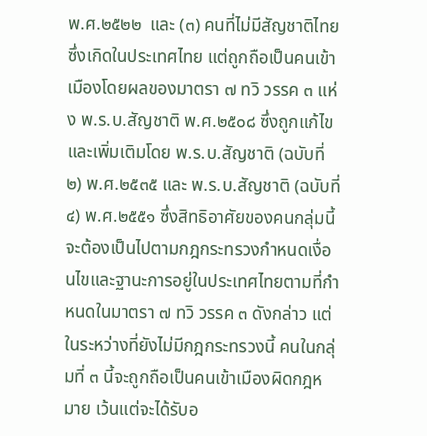พ.ศ.๒๕๒๒  และ (๓) คนที่ไม่มีสัญชาติไทย ซึ่งเกิดในประเทศไทย แต่ถูกถือเป็นคนเข้าเมืองโดยผลของมาตรา ๗ ทวิ วรรค ๓ แห่ง พ.ร.บ.สัญชาติ พ.ศ.๒๕๐๘ ซึ่งถูกแก้ไขและเพิ่มเติมโดย พ.ร.บ.สัญชาติ (ฉบับที่ ๒) พ.ศ.๒๕๓๕ และ พ.ร.บ.สัญชาติ (ฉบับที่ ๔) พ.ศ.๒๕๕๑ ซึ่งสิทธิอาศัยของคนกลุ่มนี้จะต้องเป็นไปตามกฎกระทรวงกำหนดเงื่อนไขและฐานะการอยู่ในประเทศไทยตามที่กำหนดในมาตรา ๗ ทวิ วรรค ๓ ดังกล่าว แต่ในระหว่างที่ยังไม่มีกฎกระทรวงนี้ คนในกลุ่มที่ ๓ นี้จะถูกถือเป็นคนเข้าเมืองผิดกฎหมาย เว้นแต่จะได้รับอ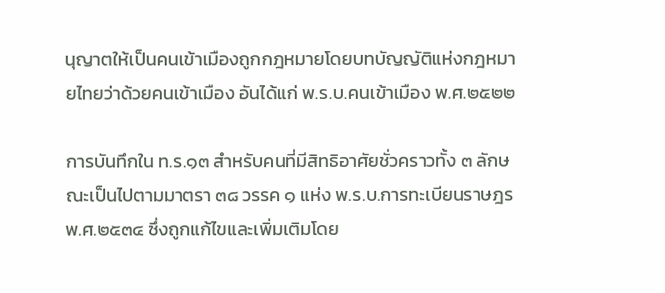นุญาตให้เป็นคนเข้าเมืองถูกกฎหมายโดยบทบัญญัติแห่งกฎหมายไทยว่าด้วยคนเข้าเมือง อันได้แก่ พ.ร.บ.คนเข้าเมือง พ.ศ.๒๕๒๒

การบันทึกใน ท.ร.๑๓ สำหรับคนที่มีสิทธิอาศัยชั่วคราวทั้ง ๓ ลักษณะเป็นไปตามมาตรา ๓๘ วรรค ๑ แห่ง พ.ร.บ.การทะเบียนราษฎร พ.ศ.๒๕๓๔ ซึ่งถูกแก้ไขและเพิ่มเติมโดย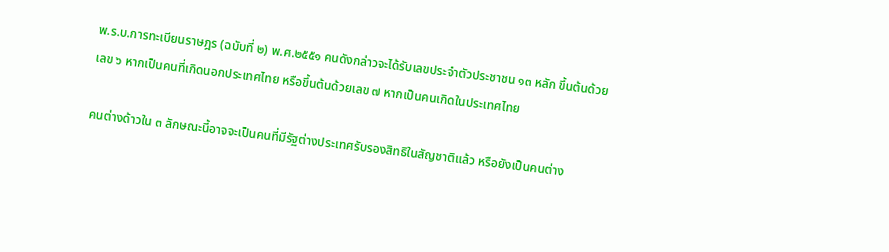พ.ร.บ.การทะเบียนราษฎร (ฉบับที่ ๒) พ.ศ.๒๕๕๑ คนดังกล่าวจะได้รับเลขประจำตัวประชาชน ๑๓ หลัก ขึ้นต้นด้วยเลข ๖ หากเป็นคนที่เกิดนอกประเทศไทย หรือขึ้นต้นด้วยเลข ๗ หากเป็นคนเกิดในประเทศไทย

คนต่างด้าวใน ๓ ลักษณะนี้อาจจะเป็นคนที่มีรัฐต่างประเทศรับรองสิทธิในสัญชาติแล้ว หรือยังเป็นคนต่าง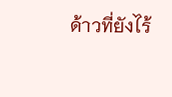ด้าวที่ยังไร้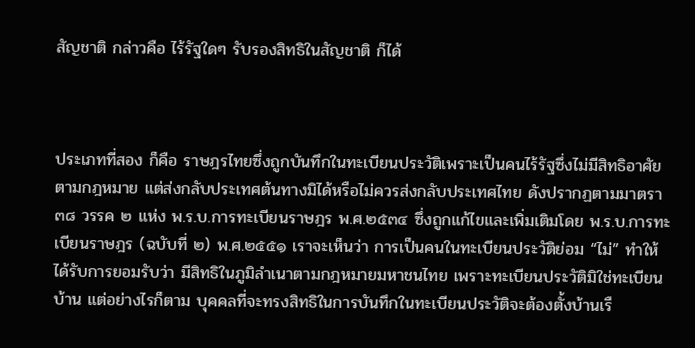สัญชาติ กล่าวคือ ไร้รัฐใดๆ รับรองสิทธิในสัญชาติ ก็ได้



ประเภทที่สอง ก็คือ ราษฎรไทยซึ่งถูกบันทึกในทะเบียนประวัติเพราะเป็นคนไร้รัฐซึ่งไม่มีสิทธิอาศัยตามกฎหมาย แต่ส่งกลับประเทศต้นทางมิได้หรือไม่ควรส่งกลับประเทศไทย ดังปรากฏตามมาตรา ๓๘ วรรค ๒ แห่ง พ.ร.บ.การทะเบียนราษฎร พ.ศ.๒๕๓๔ ซึ่งถูกแก้ไขและเพิ่มเติมโดย พ.ร.บ.การทะเบียนราษฎร (ฉบับที่ ๒) พ.ศ.๒๕๕๑ เราจะเห็นว่า การเป็นคนในทะเบียนประวัติย่อม “ไม่” ทำให้ได้รับการยอมรับว่า มีสิทธิในภูมิลำเนาตามกฎหมายมหาชนไทย เพราะทะเบียนประวัติมิใช่ทะเบียนบ้าน แต่อย่างไรก็ตาม บุคคลที่จะทรงสิทธิในการบันทึกในทะเบียนประวัติจะต้องตั้งบ้านเรื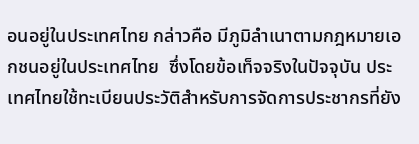อนอยู่ในประเทศไทย กล่าวคือ มีภูมิลำเนาตามกฎหมายเอกชนอยู่ในประเทศไทย  ซึ่งโดยข้อเท็จจริงในปัจจุบัน ประเทศไทยใช้ทะเบียนประวัติสำหรับการจัดการประชากรที่ยัง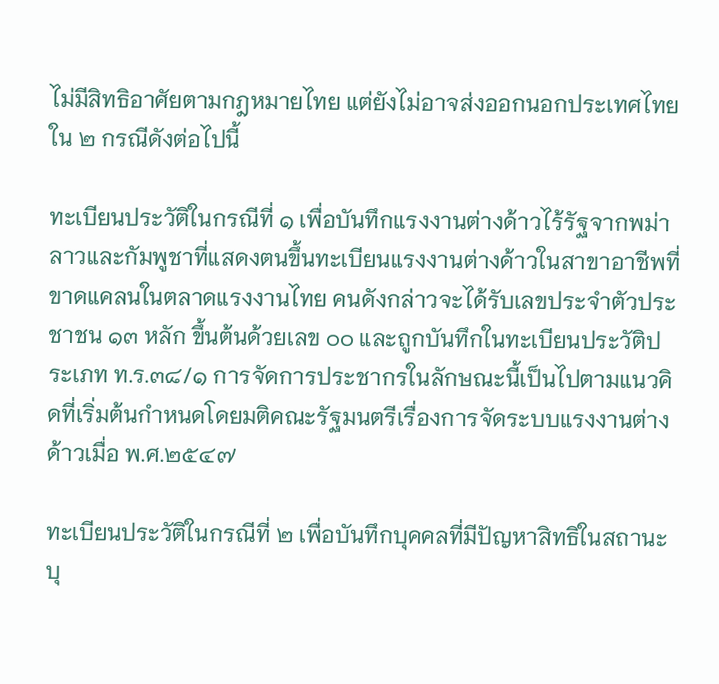ไม่มีสิทธิอาศัยตามกฎหมายไทย แต่ยังไม่อาจส่งออกนอกประเทศไทยใน ๒ กรณีดังต่อไปนี้

ทะเบียนประวัติในกรณีที่ ๑ เพื่อบันทึกแรงงานต่างด้าวไร้รัฐจากพม่าลาวและกัมพูชาที่แสดงตนขึ้นทะเบียนแรงงานต่างด้าวในสาขาอาชีพที่ขาดแคลนในตลาดแรงงานไทย คนดังกล่าวจะได้รับเลขประจำตัวประชาชน ๑๓ หลัก ขึ้นต้นด้วยเลข ๐๐ และถูกบันทึกในทะเบียนประวัติประเภท ท.ร.๓๘/๑ การจัดการประชากรในลักษณะนี้เป็นไปตามแนวคิดที่เริ่มต้นกำหนดโดยมติคณะรัฐมนตรีเรื่องการจัดระบบแรงงานต่างด้าวเมื่อ พ.ศ.๒๕๔๗

ทะเบียนประวัติในกรณีที่ ๒ เพื่อบันทึกบุคคลที่มีปัญหาสิทธิในสถานะบุ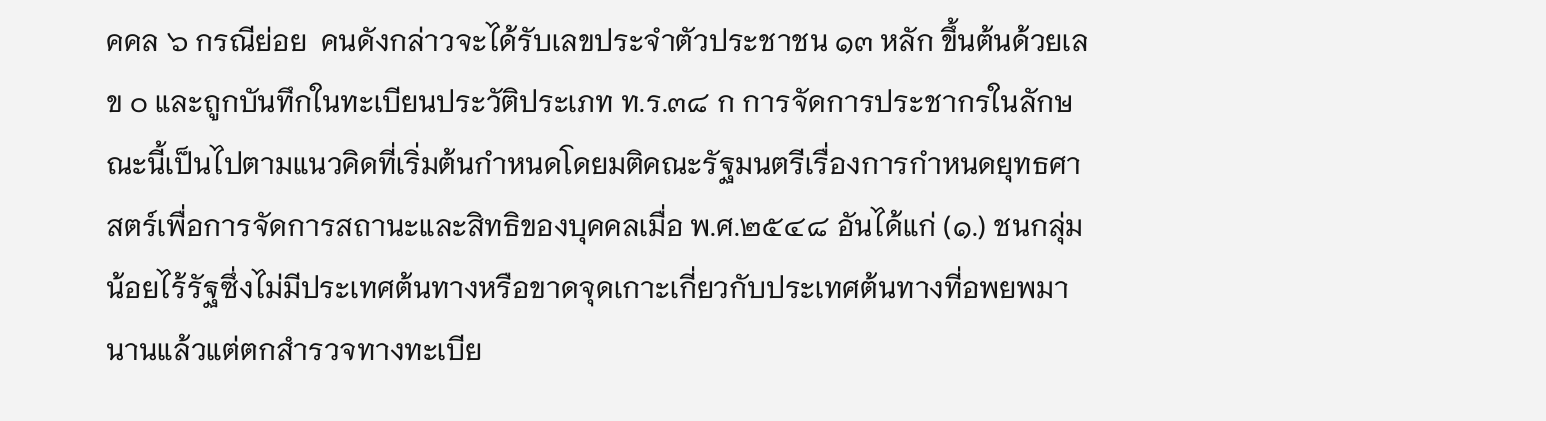คคล ๖ กรณีย่อย  คนดังกล่าวจะได้รับเลขประจำตัวประชาชน ๑๓ หลัก ขึ้นต้นด้วยเลข ๐ และถูกบันทึกในทะเบียนประวัติประเภท ท.ร.๓๘ ก การจัดการประชากรในลักษณะนี้เป็นไปตามแนวคิดที่เริ่มต้นกำหนดโดยมติคณะรัฐมนตรีเรื่องการกำหนดยุทธศาสตร์เพื่อการจัดการสถานะและสิทธิของบุคคลเมื่อ พ.ศ.๒๕๔๘ อันได้แก่ (๑.) ชนกลุ่มน้อยไร้รัฐซึ่งไม่มีประเทศต้นทางหรือขาดจุดเกาะเกี่ยวกับประเทศต้นทางที่อพยพมานานแล้วแต่ตกสำรวจทางทะเบีย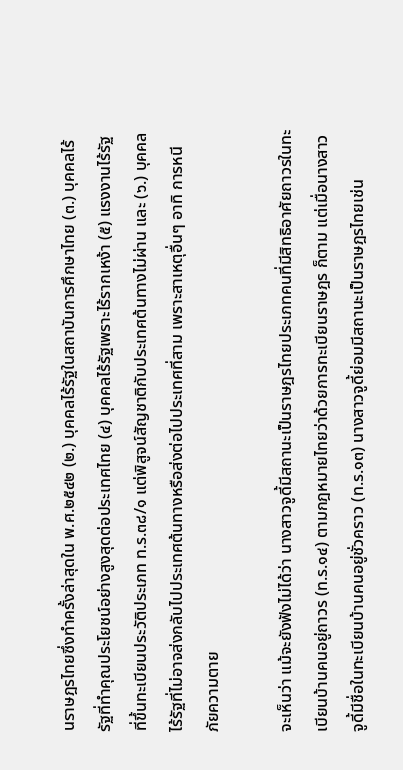นราษฎรไทยซึ่งทำครั้งล่าสุดใน พ.ศ.๒๕๔๒ (๒.) บุคคลไร้รัฐในสถาบันการศึกษาไทย (๓.) บุคคลไร้รัฐที่ทำคุณประโยชน์อย่างสูงสุดต่อประเทศไทย (๔) บุคคลไร้รัฐเพราะไร้รากเหง้า (๕) แรงงานไร้รัฐที่ขึ้นทะเบียนประวัติประเภท ท.ร.๓๘/๑ แต่พิสูจน์สัญชาติกับประเทศต้นทางไม่ผ่าน และ (๖.) บุคคลไร้รัฐที่ไม่อาจส่งกลับไปประเทศต้นทางหรือส่งต่อไปประเทศที่สาม เพราะสาเหตุอื่นๆ อาทิ การหนีภัยความตาย

จะเห็นว่า แม้จะยังฟังไม่ได้ว่า นางสาวจูดี้มีสถานะเป็นราษฎรไทยประเภทคนที่มีสิทธิอาศัยถาวรในทะเบียนบ้านคนอยู่ถาวร (ท.ร.๑๔) ตามกฎหมายไทยว่าด้วยการทะเบียนราษฎร ก็ตาม แต่เมื่อนางสาวจูดี้มีชื่อในทะเบียนบ้านคนอยู่ชั่วคราว (ท.ร.๑๓) นางสาวจูดี้ย่อมมีสถานะเป็นราษฎรไทยเช่น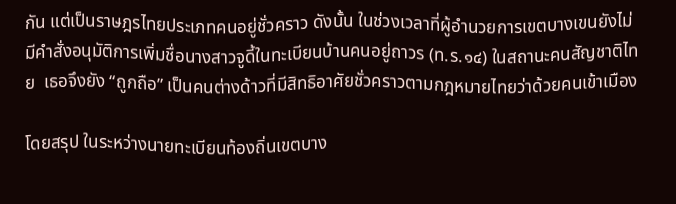กัน แต่เป็นราษฎรไทยประเภทคนอยู่ชั่วคราว ดังนั้น ในช่วงเวลาที่ผู้อำนวยการเขตบางเขนยังไม่มีคำสั่งอนุมัติการเพิ่มชื่อนางสาวจูดี้ในทะเบียนบ้านคนอยู่ถาวร (ท.ร.๑๔) ในสถานะคนสัญชาติไทย  เธอจึงยัง “ถูกถือ” เป็นคนต่างด้าวที่มีสิทธิอาศัยชั่วคราวตามกฎหมายไทยว่าด้วยคนเข้าเมือง

โดยสรุป ในระหว่างนายทะเบียนท้องถิ่นเขตบาง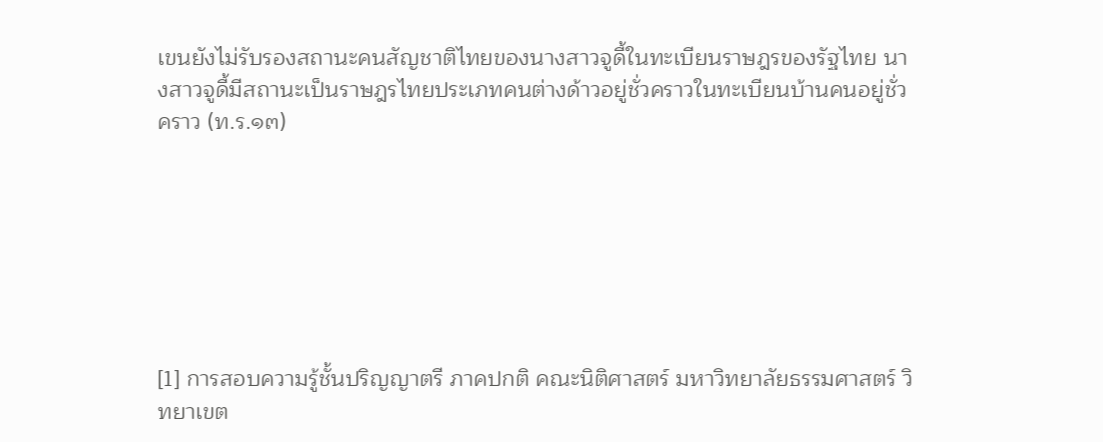เขนยังไม่รับรองสถานะคนสัญชาติไทยของนางสาวจูดี้ในทะเบียนราษฎรของรัฐไทย นางสาวจูดี้มีสถานะเป็นราษฎรไทยประเภทคนต่างด้าวอยู่ชั่วคราวในทะเบียนบ้านคนอยู่ชั่วคราว (ท.ร.๑๓)







[1] การสอบความรู้ชั้นปริญญาตรี ภาคปกติ คณะนิติศาสตร์ มหาวิทยาลัยธรรมศาสตร์ วิทยาเขต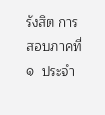รังสิต การสอบภาคที่ ๑  ประจำ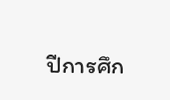ปีการศึก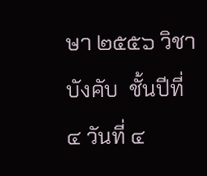ษา ๒๕๕๖ วิชาบังคับ  ชั้นปีที่ ๔ วันที่ ๔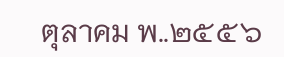ตุลาคม พ..๒๕๕๖